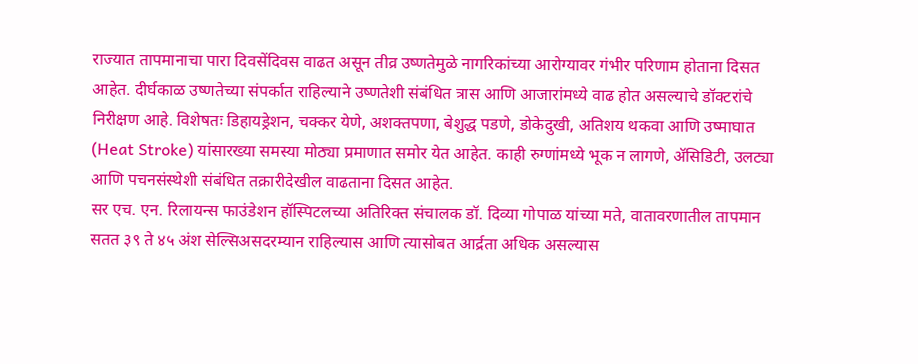राज्यात तापमानाचा पारा दिवसेंदिवस वाढत असून तीव्र उष्णतेमुळे नागरिकांच्या आरोग्यावर गंभीर परिणाम होताना दिसत आहेत. दीर्घकाळ उष्णतेच्या संपर्कात राहिल्याने उष्णतेशी संबंधित त्रास आणि आजारांमध्ये वाढ होत असल्याचे डॉक्टरांचे निरीक्षण आहे. विशेषतः डिहायड्रेशन, चक्कर येणे, अशक्तपणा, बेशुद्ध पडणे, डोकेदुखी, अतिशय थकवा आणि उष्माघात (Heat Stroke) यांसारख्या समस्या मोठ्या प्रमाणात समोर येत आहेत. काही रुग्णांमध्ये भूक न लागणे, ॲसिडिटी, उलट्या आणि पचनसंस्थेशी संबंधित तक्रारीदेखील वाढताना दिसत आहेत.
सर एच. एन. रिलायन्स फाउंडेशन हॉस्पिटलच्या अतिरिक्त संचालक डॉ. दिव्या गोपाळ यांच्या मते, वातावरणातील तापमान सतत ३९ ते ४५ अंश सेल्सिअसदरम्यान राहिल्यास आणि त्यासोबत आर्द्रता अधिक असल्यास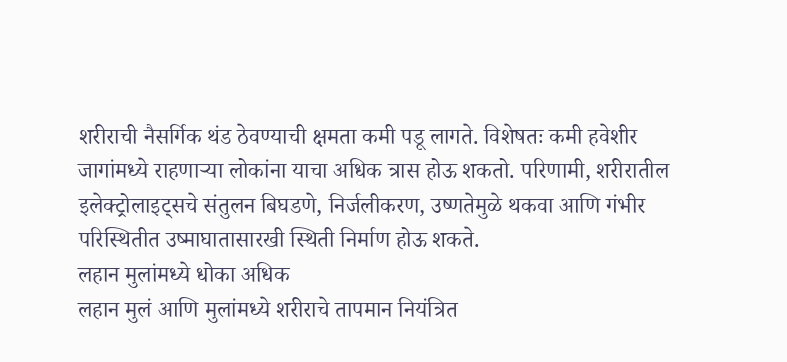शरीराची नैसर्गिक थंड ठेवण्याची क्षमता कमी पडू लागते. विशेषतः कमी हवेशीर जागांमध्ये राहणाऱ्या लोकांना याचा अधिक त्रास होऊ शकतो. परिणामी, शरीरातील इलेक्ट्रोलाइट्सचे संतुलन बिघडणे, निर्जलीकरण, उष्णतेमुळे थकवा आणि गंभीर परिस्थितीत उष्माघातासारखी स्थिती निर्माण होऊ शकते.
लहान मुलांमध्ये धोका अधिक
लहान मुलं आणि मुलांमध्ये शरीराचे तापमान नियंत्रित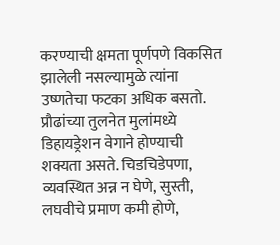करण्याची क्षमता पूर्णपणे विकसित झालेली नसल्यामुळे त्यांना उष्णतेचा फटका अधिक बसतो. प्रौढांच्या तुलनेत मुलांमध्ये डिहायड्रेशन वेगाने होण्याची शक्यता असते. चिडचिडेपणा, व्यवस्थित अन्न न घेणे, सुस्ती, लघवीचे प्रमाण कमी होणे,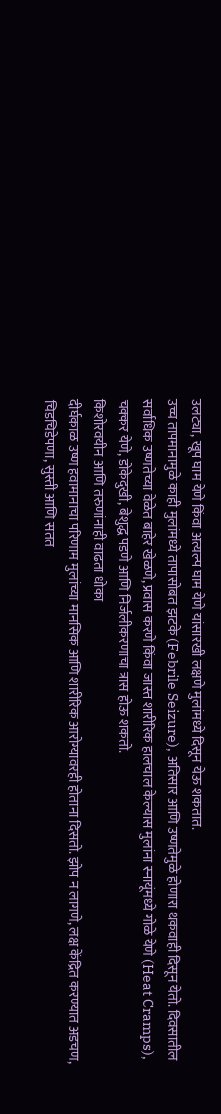उलट्या, खूप घाम येणे किंवा अत्यल्प घाम येणे यांसारखी लक्षणे मुलांमध्ये दिसून येऊ शकतात.
उच्च तापमानामुळे काही मुलांमध्ये तापासोबत झटके (Febrile Seizure), अतिसार आणि उष्णतेमुळे होणारा थकवाही दिसून येतो. दिवसातील सर्वाधिक उष्णतेच्या वेळेत बाहेर खेळणे, प्रवास करणे किंवा जास्त शारीरिक हालचाल केल्यास मुलांना स्नायूंमध्ये गोळे येणे (Heat Cramps), चक्कर येणे, डोकेदुखी, बेशुद्ध पडणे आणि निर्जलीकरणाचा त्रास होऊ शकतो.
किशोरवयीन आणि तरुणांनाही वाढता धोका
दीर्घकाळ उष्ण हवामानाचा परिणाम मुलांच्या मानसिक आणि शारीरिक आरोग्यावरही होताना दिसतो. झोप न लागणे, लक्ष केंद्रित करण्यात अडचण, चिडचिडेपणा, सुस्ती आणि सतत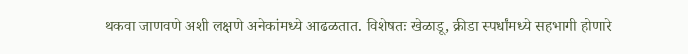थकवा जाणवणे अशी लक्षणे अनेकांमध्ये आढळतात. विशेषतः खेळाडू, क्रीडा स्पर्धांमध्ये सहभागी होणारे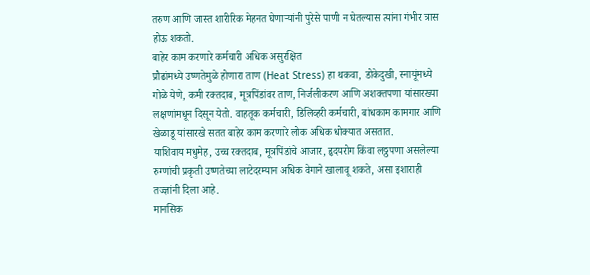तरुण आणि जास्त शारीरिक मेहनत घेणाऱ्यांनी पुरेसे पाणी न घेतल्यास त्यांना गंभीर त्रास होऊ शकतो.
बाहेर काम करणारे कर्मचारी अधिक असुरक्षित
प्रौढांमध्ये उष्णतेमुळे होणारा ताण (Heat Stress) हा थकवा, डोकेदुखी, स्नायूंमध्ये गोळे येणे, कमी रक्तदाब, मूत्रपिंडांवर ताण, निर्जलीकरण आणि अशक्तपणा यांसारख्या लक्षणांमधून दिसून येतो. वाहतूक कर्मचारी, डिलिव्हरी कर्मचारी, बांधकाम कामगार आणि खेळाडू यांसारखे सतत बाहेर काम करणारे लोक अधिक धोक्यात असतात.
याशिवाय मधुमेह, उच्च रक्तदाब, मूत्रपिंडांचे आजार, हृदयरोग किंवा लठ्ठपणा असलेल्या रुग्णांची प्रकृती उष्णतेच्या लाटेदरम्यान अधिक वेगाने खालावू शकते, असा इशाराही तज्ज्ञांनी दिला आहे.
मानसिक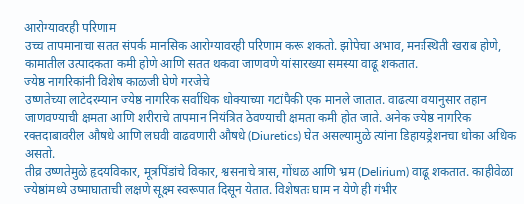आरोग्यावरही परिणाम
उच्च तापमानाचा सतत संपर्क मानसिक आरोग्यावरही परिणाम करू शकतो. झोपेचा अभाव, मनःस्थिती खराब होणे, कामातील उत्पादकता कमी होणे आणि सतत थकवा जाणवणे यांसारख्या समस्या वाढू शकतात.
ज्येष्ठ नागरिकांनी विशेष काळजी घेणे गरजेचे
उष्णतेच्या लाटेदरम्यान ज्येष्ठ नागरिक सर्वाधिक धोक्याच्या गटांपैकी एक मानले जातात. वाढत्या वयानुसार तहान जाणवण्याची क्षमता आणि शरीराचे तापमान नियंत्रित ठेवण्याची क्षमता कमी होत जाते. अनेक ज्येष्ठ नागरिक रक्तदाबावरील औषधे आणि लघवी वाढवणारी औषधे (Diuretics) घेत असल्यामुळे त्यांना डिहायड्रेशनचा धोका अधिक असतो.
तीव्र उष्णतेमुळे हृदयविकार, मूत्रपिंडांचे विकार, श्वसनाचे त्रास, गोंधळ आणि भ्रम (Delirium) वाढू शकतात. काहीवेळा ज्येष्ठांमध्ये उष्माघाताची लक्षणे सूक्ष्म स्वरूपात दिसून येतात. विशेषतः घाम न येणे ही गंभीर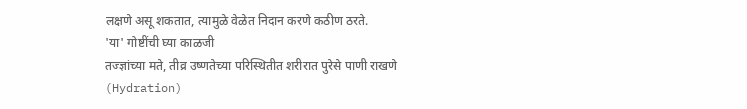लक्षणे असू शकतात, त्यामुळे वेळेत निदान करणे कठीण ठरते.
'या' गोष्टींची घ्या काळजी
तज्ज्ञांच्या मते, तीव्र उष्णतेच्या परिस्थितीत शरीरात पुरेसे पाणी राखणे (Hydration)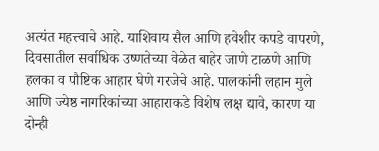अत्यंत महत्त्वाचे आहे. याशिवाय सैल आणि हवेशीर कपडे वापरणे, दिवसातील सर्वाधिक उष्णतेच्या वेळेत बाहेर जाणे टाळणे आणि हलका व पौष्टिक आहार घेणे गरजेचे आहे. पालकांनी लहान मुले आणि ज्येष्ठ नागरिकांच्या आहाराकडे विशेष लक्ष द्यावे, कारण या दोन्ही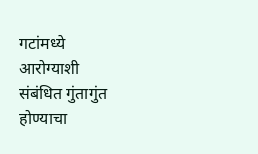गटांमध्ये आरोग्याशी संबंधित गुंतागुंत होण्याचा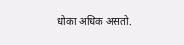धोका अधिक असतो.